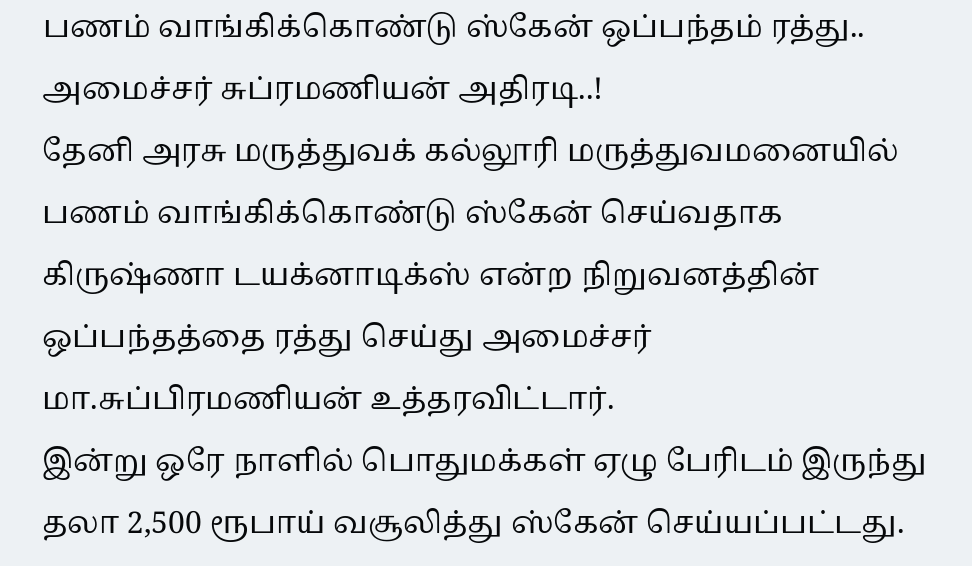பணம் வாங்கிக்கொண்டு ஸ்கேன் ஒப்பந்தம் ரத்து.. அமைச்சர் சுப்ரமணியன் அதிரடி..!
தேனி அரசு மருத்துவக் கல்லூரி மருத்துவமனையில் பணம் வாங்கிக்கொண்டு ஸ்கேன் செய்வதாக கிருஷ்ணா டயக்னாடிக்ஸ் என்ற நிறுவனத்தின் ஒப்பந்தத்தை ரத்து செய்து அமைச்சர் மா.சுப்பிரமணியன் உத்தரவிட்டார்.
இன்று ஒரே நாளில் பொதுமக்கள் ஏழு பேரிடம் இருந்து தலா 2,500 ரூபாய் வசூலித்து ஸ்கேன் செய்யப்பட்டது.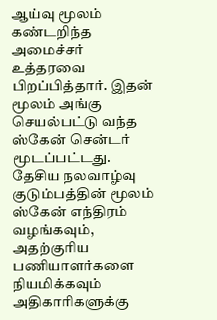ஆய்வு மூலம் கண்டறிந்த அமைச்சர் உத்தரவை பிறப்பித்தார். இதன் மூலம் அங்கு செயல்பட்டு வந்த ஸ்கேன் சென்டர் மூடப்பட்டது.
தேசிய நலவாழ்வு குடும்பத்தின் மூலம் ஸ்கேன் எந்திரம் வழங்கவும், அதற்குரிய பணியாளர்களை நியமிக்கவும் அதிகாரிகளுக்கு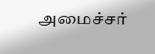அமைச்சர்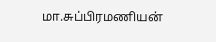மா.சுப்பிரமணியன்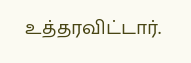உத்தரவிட்டார்.